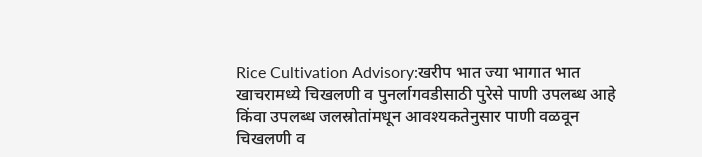Rice Cultivation Advisory:खरीप भात ज्या भागात भात खाचरामध्ये चिखलणी व पुनर्लागवडीसाठी पुरेसे पाणी उपलब्ध आहे किंवा उपलब्ध जलस्रोतांमधून आवश्यकतेनुसार पाणी वळवून चिखलणी व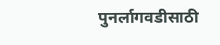पुनर्लागवडीसाठी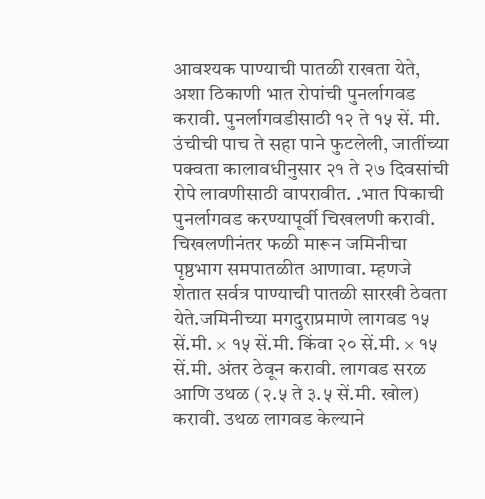आवश्यक पाण्याची पातळी राखता येते, अशा ठिकाणी भात रोपांची पुनर्लागवड करावी. पुनर्लागवडीसाठी १२ ते १५ सें. मी. उंचीची पाच ते सहा पाने फुटलेली, जातींच्या पक्वता कालावधीनुसार २१ ते २७ दिवसांची रोपे लावणीसाठी वापरावीत. .भात पिकाची पुनर्लागवड करण्यापूर्वी चिखलणी करावी. चिखलणीनंतर फळी मारून जमिनीचा पृष्ठभाग समपातळीत आणावा. म्हणजे शेतात सर्वत्र पाण्याची पातळी सारखी ठेवता येते.जमिनीच्या मगदुराप्रमाणे लागवड १५ सें.मी. × १५ सें.मी. किंवा २० सें.मी. × १५ सें.मी. अंतर ठेवून करावी. लागवड सरळ आणि उथळ (२.५ ते ३.५ सें.मी. खोल) करावी. उथळ लागवड केल्याने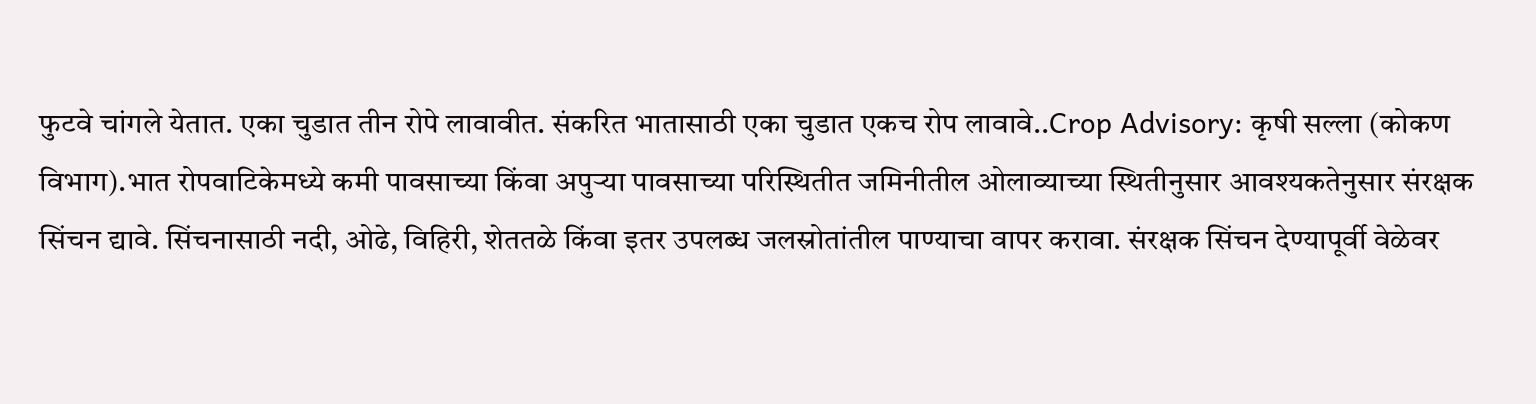फुटवे चांगले येतात. एका चुडात तीन रोपे लावावीत. संकरित भातासाठी एका चुडात एकच रोप लावावे..Crop Advisory: कृषी सल्ला (कोकण विभाग).भात रोपवाटिकेमध्ये कमी पावसाच्या किंवा अपुऱ्या पावसाच्या परिस्थितीत जमिनीतील ओलाव्याच्या स्थितीनुसार आवश्यकतेनुसार संरक्षक सिंचन द्यावे. सिंचनासाठी नदी, ओढे, विहिरी, शेततळे किंवा इतर उपलब्ध जलस्रोतांतील पाण्याचा वापर करावा. संरक्षक सिंचन देण्यापूर्वी वेळेवर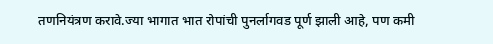तणनियंत्रण करावे.ज्या भागात भात रोपांची पुनर्लागवड पूर्ण झाली आहे, पण कमी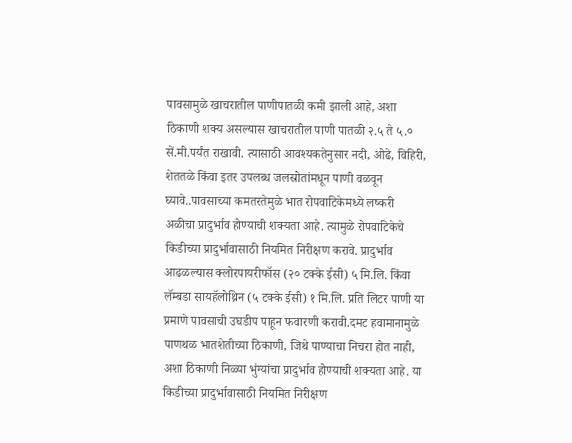पावसामुळे खाचरातील पाणीपातळी कमी झाली आहे, अशा ठिकाणी शक्य असल्यास खाचरातील पाणी पातळी २.५ ते ५.० सें.मी.पर्यंत राखावी. त्यासाठी आवश्यकतेनुसार नदी, ओढे, विहिरी, शेततळे किंवा इतर उपलब्ध जलस्रोतांमधून पाणी वळवून घ्यावे..पावसाच्या कमतरतेमुळे भात रोपवाटिकेमध्ये लष्करी अळीचा प्रादुर्भाव होण्याची शक्यता आहे. त्यामुळे रोपवाटिकेचे किडीच्या प्रादुर्भावासाठी नियमित निरीक्षण करावे. प्रादुर्भाव आढळल्यास क्लोरपायरीफॉस (२० टक्के ईसी) ५ मि.लि. किंवा लॅम्बडा सायहॅलोथ्रिन (५ टक्के ईसी) १ मि.लि. प्रति लिटर पाणी या प्रमाणे पावसाची उघडीप पाहून फवारणी करावी.दमट हवामानामुळे पाणथळ भातशेतीच्या ठिकाणी, जिथे पाण्याचा निचरा होत नाही, अशा ठिकाणी निळ्या भुंग्यांचा प्रादुर्भाव होण्याची शक्यता आहे. या किडीच्या प्रादुर्भावासाठी नियमित निरीक्षण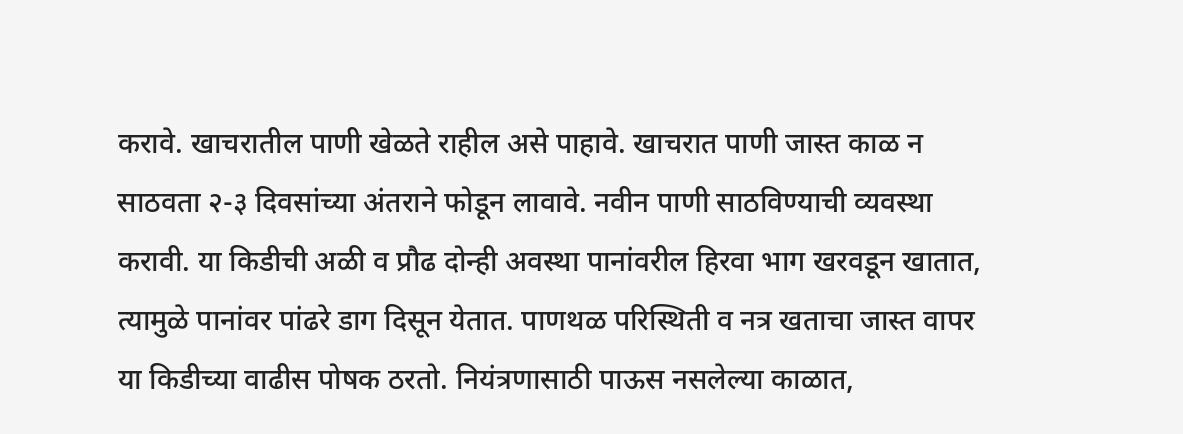करावे. खाचरातील पाणी खेळते राहील असे पाहावे. खाचरात पाणी जास्त काळ न साठवता २-३ दिवसांच्या अंतराने फोडून लावावे. नवीन पाणी साठविण्याची व्यवस्था करावी. या किडीची अळी व प्रौढ दोन्ही अवस्था पानांवरील हिरवा भाग खरवडून खातात, त्यामुळे पानांवर पांढरे डाग दिसून येतात. पाणथळ परिस्थिती व नत्र खताचा जास्त वापर या किडीच्या वाढीस पोषक ठरतो. नियंत्रणासाठी पाऊस नसलेल्या काळात,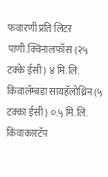फवारणी प्रति लिटर पाणी.क्विनालफॉस (२५ टक्के ईसी) ४ मि.लि. किंवालॅम्बडा सायहॅलोथ्रिन (५ टक्का ईसी) ०.५ मि.लि. किंवाकारटॅप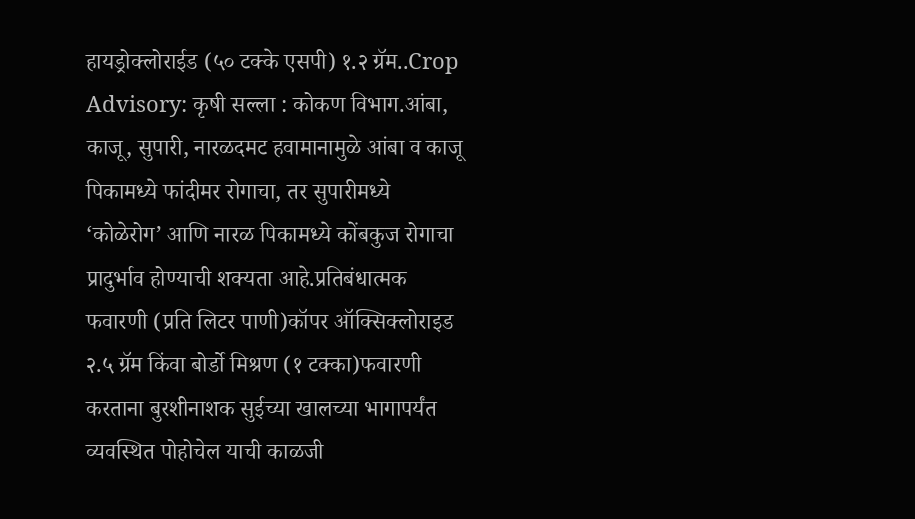हायड्रोक्लोराईड (५० टक्के एसपी) १.२ ग्रॅम..Crop Advisory: कृषी सल्ला : कोकण विभाग.आंबा, काजू, सुपारी, नारळदमट हवामानामुळे आंबा व काजू पिकामध्ये फांदीमर रोगाचा, तर सुपारीमध्ये ‘कोळेरोग’ आणि नारळ पिकामध्ये कोंबकुज रोगाचा प्रादुर्भाव होण्याची शक्यता आहे.प्रतिबंधात्मक फवारणी (प्रति लिटर पाणी)कॉपर ऑक्सिक्लोराइड २.५ ग्रॅम किंवा बोर्डो मिश्रण (१ टक्का)फवारणी करताना बुरशीनाशक सुईच्या खालच्या भागापर्यंत व्यवस्थित पोहोचेल याची काळजी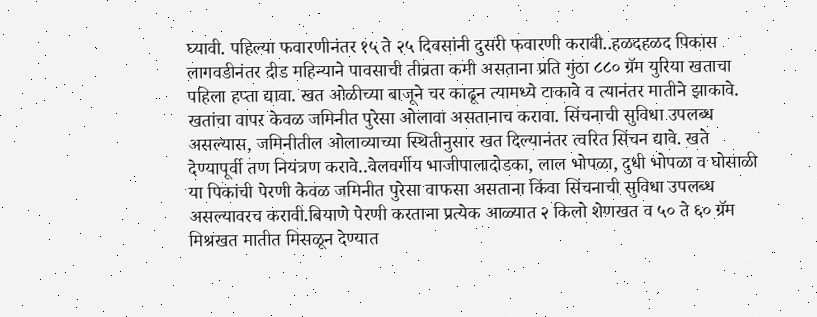घ्यावी. पहिल्या फवारणीनंतर १५ ते २५ दिवसांनी दुसरी फवारणी करावी..हळदहळद पिकास लागवडीनंतर दीड महिन्याने पावसाची तीव्रता कमी असताना प्रति गुंठा ८८० ग्रॅम युरिया खताचा पहिला हप्ता द्यावा. खत ओळीच्या बाजूने चर काढून त्यामध्ये टाकावे व त्यानंतर मातीने झाकावे. खतांचा वापर केवळ जमिनीत पुरेसा ओलावा असतानाच करावा. सिंचनाची सुविधा उपलब्ध असल्यास, जमिनीतील ओलाव्याच्या स्थितीनुसार खत दिल्यानंतर त्वरित सिंचन द्यावे. खते देण्यापूर्वी तण नियंत्रण करावे..वेलवर्गीय भाजीपालादोडका, लाल भोपळा, दुधी भोपळा व घोसाळी या पिकांची पेरणी केवळ जमिनीत पुरेसा वाफसा असताना किंवा सिंचनाची सुविधा उपलब्ध असल्यावरच करावी.बियाणे पेरणी करताना प्रत्येक आळ्यात २ किलो शेणखत व ५० ते ६० ग्रॅम मिश्रखत मातीत मिसळून देण्यात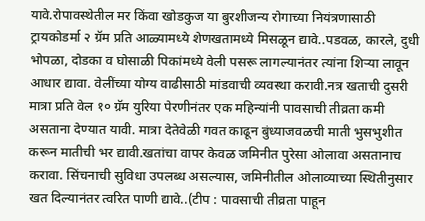यावे.रोपावस्थेतील मर किंवा खोडकुज या बुरशीजन्य रोगाच्या नियंत्रणासाठी ट्रायकोडर्मा २ ग्रॅम प्रति आळ्यामध्ये शेणखतामध्ये मिसळून द्यावे..पडवळ, कारले, दुधी भोपळा, दोडका व घोसाळी पिकांमध्ये वेली पसरू लागल्यानंतर त्यांना शिऱ्या लावून आधार द्यावा. वेलींच्या योग्य वाढीसाठी मांडवाची व्यवस्था करावी.नत्र खताची दुसरी मात्रा प्रति वेल १० ग्रॅम युरिया पेरणीनंतर एक महिन्यांनी पावसाची तीव्रता कमी असताना देण्यात यावी. मात्रा देतेवेळी गवत काढून बुंध्याजवळची माती भुसभुशीत करून मातीची भर द्यावी.खतांचा वापर केवळ जमिनीत पुरेसा ओलावा असतानाच करावा. सिंचनाची सुविधा उपलब्ध असल्यास, जमिनीतील ओलाव्याच्या स्थितीनुसार खत दिल्यानंतर त्वरित पाणी द्यावे..(टीप : पावसाची तीव्रता पाहून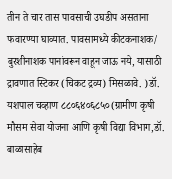तीन ते चार तास पावसाची उघडीप असताना फवारण्या घाव्यात. पावसामध्ये कीटकनाशक/ बुरशीनाशक पानांवरून वाहून जाऊ नये, यासाठी द्रावणात स्टिकर (चिकट द्रव्य) मिसळावे. )डॉ. यशपाल चव्हाण ८८०६४०६८५०(ग्रामीण कृषी मौसम सेवा योजना आणि कृषी विद्या विभाग,डॉ. बाळासाहेब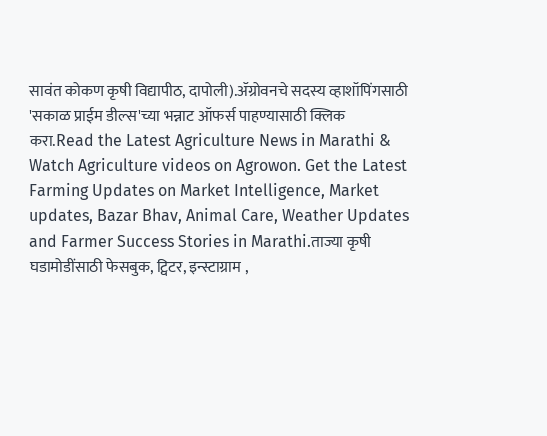सावंत कोकण कृषी विद्यापीठ, दापोली).ॲग्रोवनचे सदस्य व्हाशॉपिंगसाठी 'सकाळ प्राईम डील्स'च्या भन्नाट ऑफर्स पाहण्यासाठी क्लिक करा.Read the Latest Agriculture News in Marathi & Watch Agriculture videos on Agrowon. Get the Latest Farming Updates on Market Intelligence, Market updates, Bazar Bhav, Animal Care, Weather Updates and Farmer Success Stories in Marathi.ताज्या कृषी घडामोडींसाठी फेसबुक, ट्विटर, इन्स्टाग्राम ,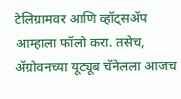टेलिग्रामवर आणि व्हॉट्सॲप आम्हाला फॉलो करा. तसेच, ॲग्रोवनच्या यूट्यूब चॅनेलला आजच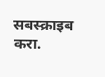सबस्क्राइब करा.